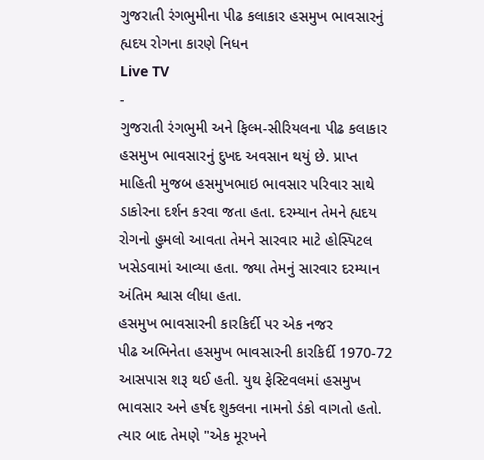ગુજરાતી રંગભુમીના પીઢ કલાકાર હસમુખ ભાવસારનું હ્યદય રોગના કારણે નિધન
Live TV
-
ગુજરાતી રંગભુમી અને ફિલ્મ-સીરિયલના પીઢ કલાકાર હસમુખ ભાવસારનું દુખદ અવસાન થયું છે. પ્રાપ્ત માહિતી મુજબ હસમુખભાઇ ભાવસાર પરિવાર સાથે ડાકોરના દર્શન કરવા જતા હતા. દરમ્યાન તેમને હ્યદય રોગનો હુમલો આવતા તેમને સારવાર માટે હોસ્પિટલ ખસેડવામાં આવ્યા હતા. જ્યા તેમનું સારવાર દરમ્યાન અંતિમ શ્વાસ લીધા હતા.
હસમુખ ભાવસારની કારકિર્દી પર એક નજર
પીઢ અભિનેતા હસમુખ ભાવસારની કારકિર્દી 1970-72 આસપાસ શરૂ થઈ હતી. યુથ ફેસ્ટિવલમાં હસમુખ ભાવસાર અને હર્ષદ શુક્લના નામનો ડંકો વાગતો હતો. ત્યાર બાદ તેમણે "એક મૂરખને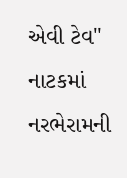એવી ટેવ" નાટકમાં નરભેરામની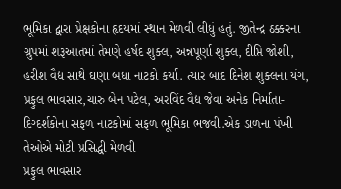ભૂમિકા દ્વારા પ્રેક્ષકોના હૃદયમાં સ્થાન મેળવી લીધું હતું. જીતેન્દ્ર ઠક્કરના ગ્રુપમાં શરૂઆતમાં તેમણે હર્ષદ શુક્લ, અન્નપૂર્ણા શુક્લ, દીપ્તિ જોશી, હરીશ વૈદ્ય સાથે ઘણા બધા નાટકો કર્યા. ત્યાર બાદ દિનેશ શુક્લના યંગ, પ્રફુલ ભાવસાર,ચારુ બેન પટેલ, અરવિંદ વૈદ્ય જેવા અનેક નિર્માતા-દિગ્દર્શકોના સફળ નાટકોમાં સફળ ભૂમિકા ભજવી.એક ડાળના પંખી તેઓએ મોટી પ્રસિદ્ધી મેળવી
પ્રફુલ ભાવસાર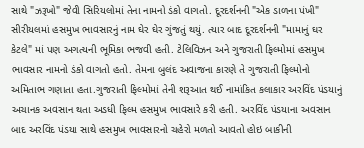સાથે "ઝરૂખો" જેવી સિરિયલોમાં તેના નામનો ડંકો વાગતો. દૂરદર્શનની "એક ડાળના પંખી" સીરીયલમાં હસમુખ ભાવસારનું નામ ઘેર ઘેર ગુંજતું થયું. ત્યાર બાદ દૂરદર્શનની "મામાનું ઘર કેટલે" માં પણ અગત્યની ભૂમિકા ભજવી હતી. ટેલિવિઝન અને ગુજરાતી ફિલ્મોમાં હસમુખ ભાવસાર નામનો ડંકો વાગતો હતો. તેમના બુલંદ અવાજના કારણે તે ગુજરાતી ફિલ્મોનો અમિતાભ ગણાતા હતા.ગુજરાતી ફિલ્મોમાં તેની શરૂઆત થઈ નામાંકિત કલાકાર અરવિંદ પંડયાનું અચાનક અવસાન થતા અડધી ફિલ્મ હસમુખ ભાવસારે કરી હતી. અરવિંદ પંડયાના અવસાન બાદ અરવિંદ પંડયા સાથે હસમુખ ભાવસારનો ચહેરો મળતો આવતો હોઇ બાકીની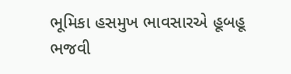ભૂમિકા હસમુખ ભાવસારએ હૂબહૂ ભજવી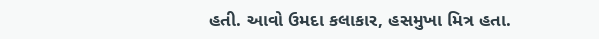હતી. આવો ઉમદા કલાકાર, હસમુખા મિત્ર હતા.